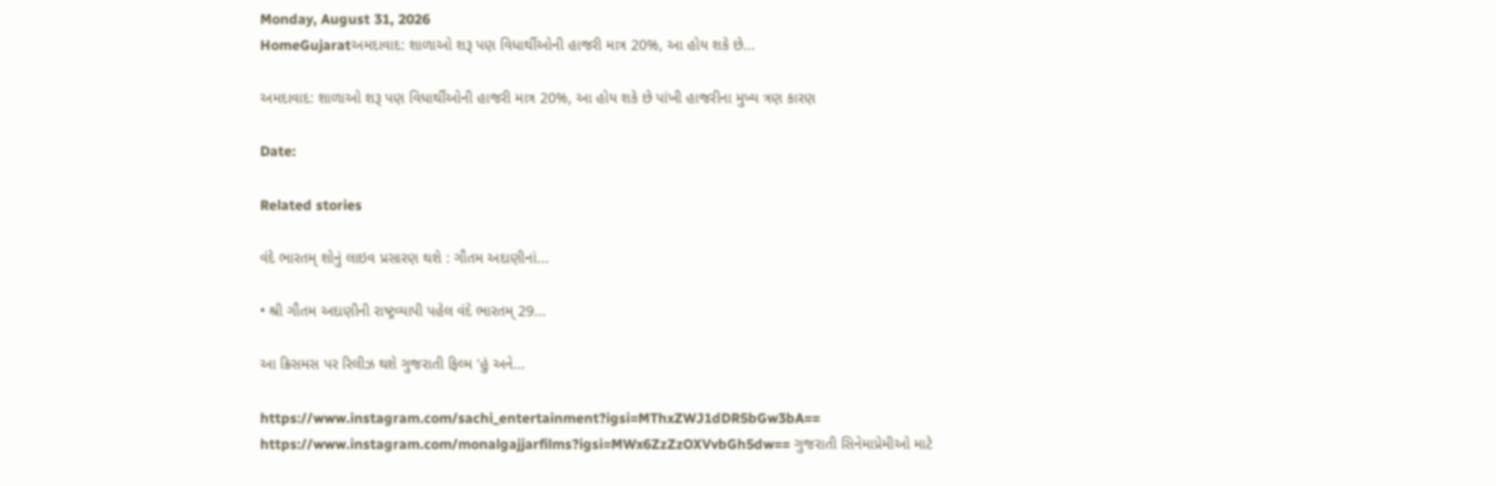Monday, August 31, 2026
HomeGujaratઅમદાવાદ: શાળાઓ શરૂ પણ વિધાર્થીઓની હાજરી માત્ર 20%, આ હોય શકે છે...

અમદાવાદ: શાળાઓ શરૂ પણ વિધાર્થીઓની હાજરી માત્ર 20%, આ હોય શકે છે પાંખી હાજરીના મુખ્ય ત્રણ કારણ

Date:

Related stories

વંદે ભારતમ્ શોનું લાઇવ પ્રસારણ થશે : ગૌતમ અદાણીનાં...

• શ્રી ગૌતમ અદાણીની રાષ્ટ્રવ્યાપી પહેલ વંદે ભારતમ્ 29...

આ ક્રિસમસ પર રિલીઝ થશે ગુજરાતી ફિલ્મ ‘હું અને...

https://www.instagram.com/sachi_entertainment?igsi=MThxZWJ1dDR5bGw3bA== https://www.instagram.com/monalgajjarfilms?igsi=MWx6ZzZzOXVvbGh5dw== ગુજરાતી સિનેમાપ્રેમીઓ માટે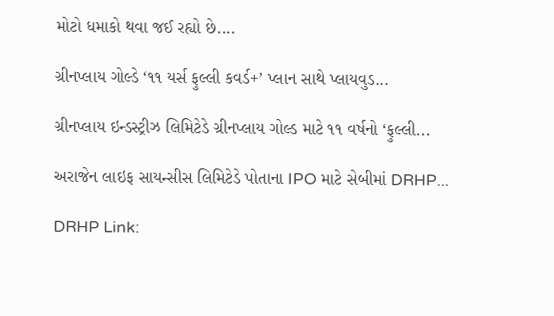મોટો ધમાકો થવા જઈ રહ્યો છે....

ગ્રીનપ્લાય ગોલ્ડે ‘૧૧ યર્સ ફુલ્લી કવર્ડ+’ પ્લાન સાથે પ્લાયવુડ...

ગ્રીનપ્લાય ઇન્ડસ્ટ્રીઝ લિમિટેડે ગ્રીનપ્લાય ગોલ્ડ માટે ૧૧ વર્ષનો ‘ફુલ્લી...

અરાજેન લાઇફ સાયન્સીસ લિમિટેડે પોતાના IPO માટે સેબીમાં DRHP...

DRHP Link: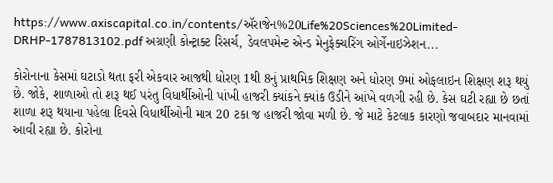https://www.axiscapital.co.in/contents/ઍરાજેન%20Life%20Sciences%20Limited-DRHP-1787813102.pdf અગ્રણી કોન્ટ્રાક્ટ રિસર્ચ, ડેવલપમેન્ટ એન્ડ મેનુફેક્ચરિંગ ઓર્ગેનાઇઝેશન...

કોરોનાના કેસમાં ઘટાડો થતા ફરી એકવાર આજથી ધોરણ 1થી 8નું પ્રાથમિક શિક્ષણ અને ધોરણ 9માં ઓફલાઇન શિક્ષણ શરૂ થયું છે. જોકે, શાળાઓ તો શરૂ થઈ પરંતુ વિધાર્થીઓની પાંખી હાજરી ક્યાંકને ક્યાંક ઉડીને આંખે વળગી રહી છે. કેસ ઘટી રહ્યા છે છતાં શાળા શરૂ થયાના પહેલા દિવસે વિધાર્થીઓની માત્ર 20 ટકા જ હાજરી જોવા મળી છે. જે માટે કેટલાક કારણો જવાબદાર માનવામાં આવી રહ્યા છે. કોરોના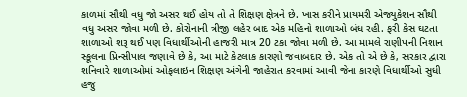કાળમાં સૌથી વધુ જો અસર થઈ હોય તો તે શિક્ષણ ક્ષેત્રને છે. ખાસ કરીને પ્રાયમરી એજ્યુકેશન સૌથી વધુ અસર જોવા મળી છે. કોરોનાની ત્રીજી લહેર બાદ એક મહિનો શાળાઓ બંધ રહી. ફરી કેસ ઘટતા શાળાઓ શરૂ થઈ પણ વિધાર્થીઓની હાજરી માત્ર 20 ટકા જોવા મળી છે. આ મામલે રાણીપની નિશાન સ્કૂલના પ્રિન્સીપાલ જણાવે છે કે, આ માટે કેટલાક કારણો જવાબદાર છે. એક તો એ છે કે, સરકાર દ્વારા શનિવારે શાળાઓમાં ઓફલાઇન શિક્ષણ અંગેની જાહેરાત કરવામાં આવી જેના કારણે વિધાર્થીઓ સુધી હજુ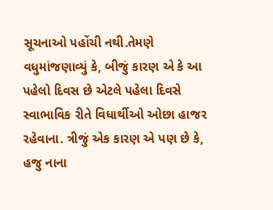સૂચનાઓ પહોંચી નથી.તેમણે વધુમાંજણાવ્યું કે, બીજું કારણ એ કે આ પહેલો દિવસ છે એટલે પહેલા દિવસે સ્વાભાવિક રીતે વિધાર્થીઓ ઓછા હાજર રહેવાના. ત્રીજું એક કારણ એ પણ છે કે, હજુ નાના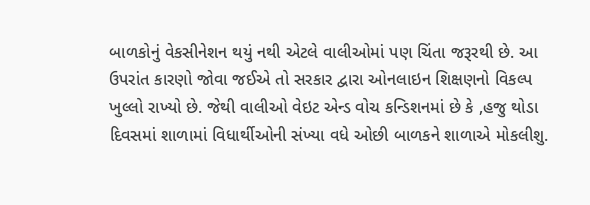બાળકોનું વેકસીનેશન થયું નથી એટલે વાલીઓમાં પણ ચિંતા જરૂરથી છે. આ ઉપરાંત કારણો જોવા જઈએ તો સરકાર દ્વારા ઓનલાઇન શિક્ષણનો વિકલ્પ ખુલ્લો રાખ્યો છે. જેથી વાલીઓ વેઇટ એન્ડ વોચ કન્ડિશનમાં છે કે ,હજુ થોડા દિવસમાં શાળામાં વિધાર્થીઓની સંખ્યા વધે ઓછી બાળકને શાળાએ મોકલીશુ.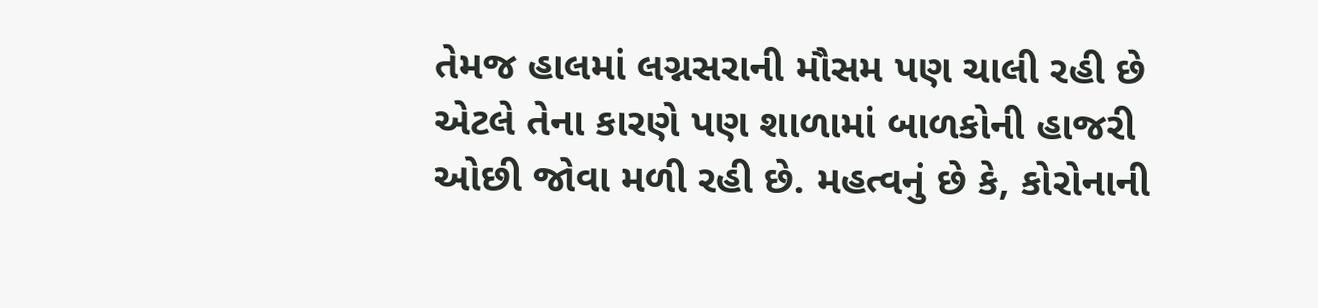તેમજ હાલમાં લગ્નસરાની મૌસમ પણ ચાલી રહી છે એટલે તેના કારણે પણ શાળામાં બાળકોની હાજરી ઓછી જોવા મળી રહી છે. મહત્વનું છે કે, કોરોનાની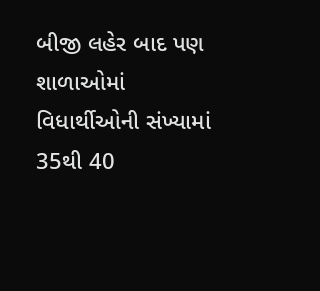બીજી લહેર બાદ પણ શાળાઓમાં વિધાર્થીઓની સંખ્યામાં 35થી 40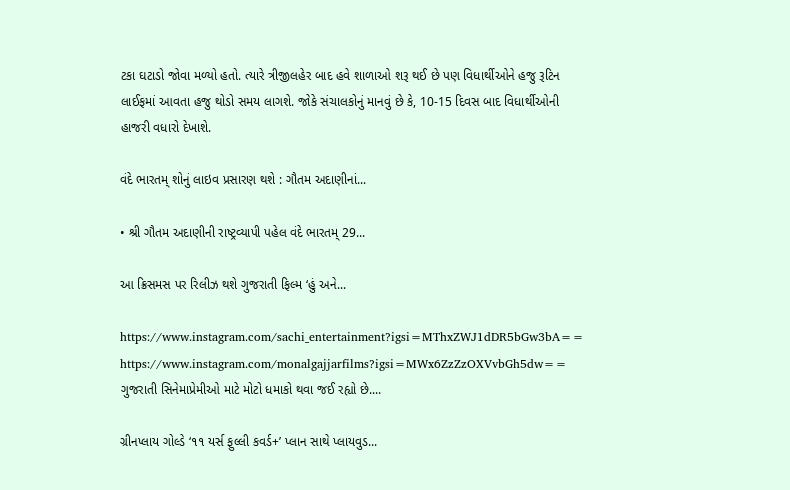ટકા ઘટાડો જોવા મળ્યો હતો. ત્યારે ત્રીજીલહેર બાદ હવે શાળાઓ શરૂ થઈ છે પણ વિધાર્થીઓને હજુ રૂટિન લાઈફમાં આવતા હજુ થોડો સમય લાગશે. જોકે સંચાલકોનું માનવું છે કે, 10-15 દિવસ બાદ વિધાર્થીઓની હાજરી વધારો દેખાશે.

વંદે ભારતમ્ શોનું લાઇવ પ્રસારણ થશે : ગૌતમ અદાણીનાં...

• શ્રી ગૌતમ અદાણીની રાષ્ટ્રવ્યાપી પહેલ વંદે ભારતમ્ 29...

આ ક્રિસમસ પર રિલીઝ થશે ગુજરાતી ફિલ્મ ‘હું અને...

https://www.instagram.com/sachi_entertainment?igsi=MThxZWJ1dDR5bGw3bA== https://www.instagram.com/monalgajjarfilms?igsi=MWx6ZzZzOXVvbGh5dw== ગુજરાતી સિનેમાપ્રેમીઓ માટે મોટો ધમાકો થવા જઈ રહ્યો છે....

ગ્રીનપ્લાય ગોલ્ડે ‘૧૧ યર્સ ફુલ્લી કવર્ડ+’ પ્લાન સાથે પ્લાયવુડ...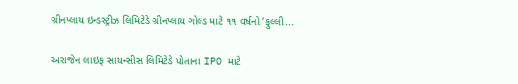ગ્રીનપ્લાય ઇન્ડસ્ટ્રીઝ લિમિટેડે ગ્રીનપ્લાય ગોલ્ડ માટે ૧૧ વર્ષનો ‘ફુલ્લી...

અરાજેન લાઇફ સાયન્સીસ લિમિટેડે પોતાના IPO માટે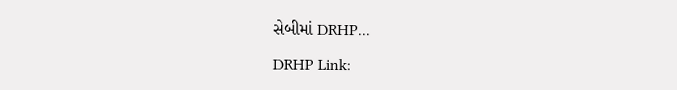સેબીમાં DRHP...

DRHP Link: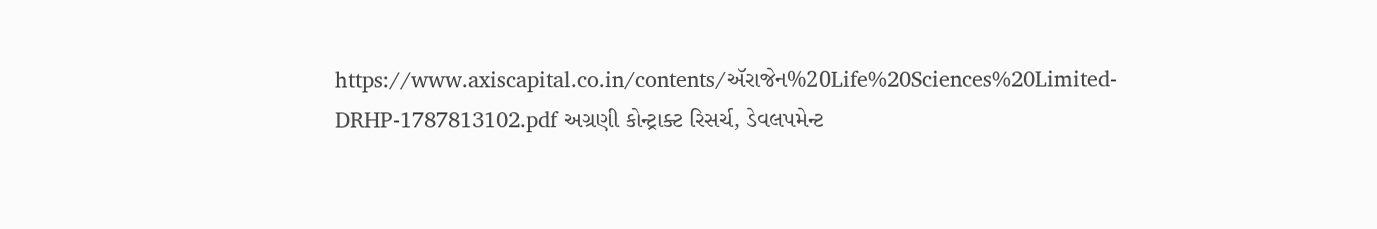https://www.axiscapital.co.in/contents/ઍરાજેન%20Life%20Sciences%20Limited-DRHP-1787813102.pdf અગ્રણી કોન્ટ્રાક્ટ રિસર્ચ, ડેવલપમેન્ટ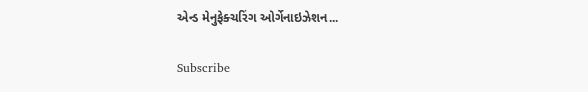એન્ડ મેનુફેક્ચરિંગ ઓર્ગેનાઇઝેશન...

Subscribe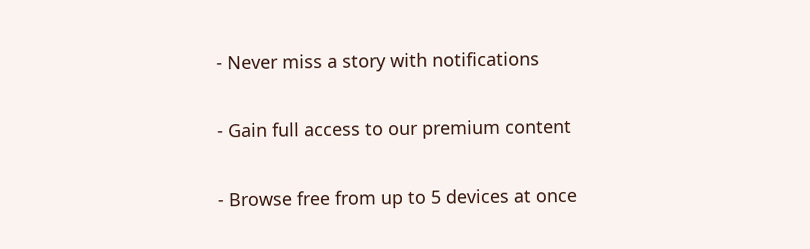- Never miss a story with notifications

- Gain full access to our premium content

- Browse free from up to 5 devices at once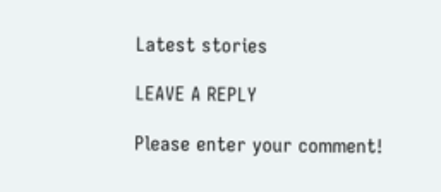Latest stories

LEAVE A REPLY

Please enter your comment!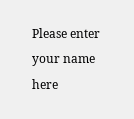Please enter your name here